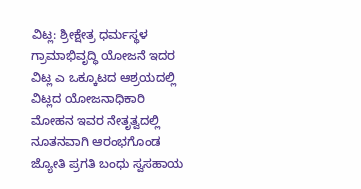ವಿಟ್ಲ: ಶ್ರೀಕ್ಷೇತ್ರ ಧರ್ಮಸ್ಥಳ ಗ್ರಾಮಾಭಿವೃದ್ಧಿ ಯೋಜನೆ ಇದರ ವಿಟ್ಲ ಎ ಒಕ್ಕೂಟದ ಆಶ್ರಯದಲ್ಲಿ ವಿಟ್ಲದ ಯೋಜನಾಧಿಕಾರಿ ಮೋಹನ ಇವರ ನೇತೃತ್ವದಲ್ಲಿ ನೂತನವಾಗಿ ಆರಂಭಗೊಂಡ ಜ್ಯೋತಿ ಪ್ರಗತಿ ಬಂಧು ಸ್ವಸಹಾಯ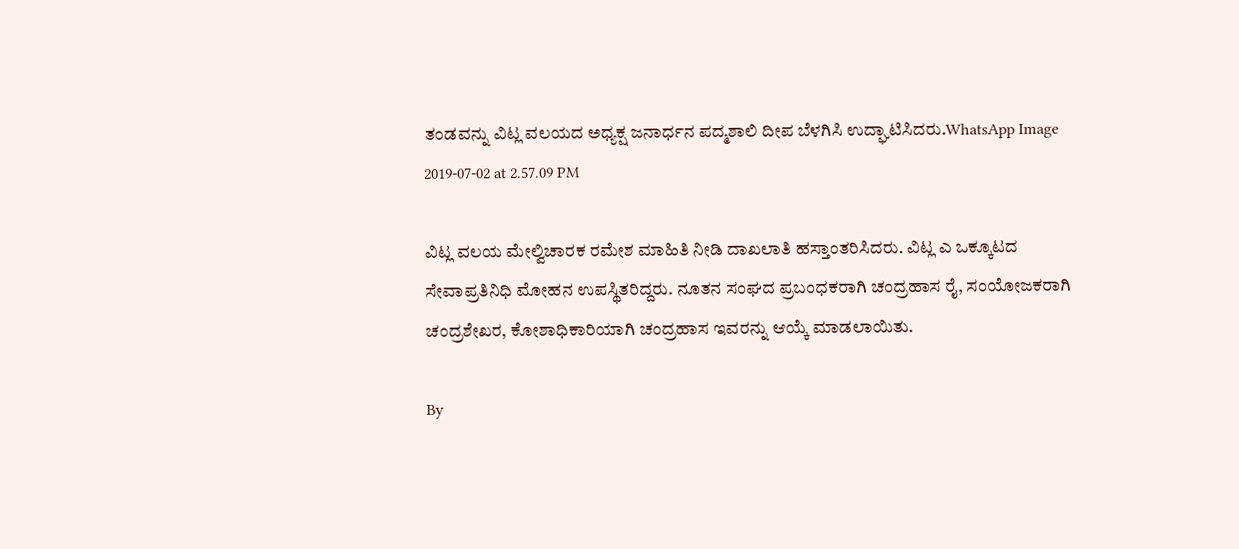ತಂಡವನ್ನು ವಿಟ್ಲ ವಲಯದ ಅಧ್ಯಕ್ಷ ಜನಾರ್ಧನ ಪದ್ಮಶಾಲಿ ದೀಪ ಬೆಳಗಿಸಿ ಉದ್ಘಾಟಿಸಿದರು.WhatsApp Image 2019-07-02 at 2.57.09 PM

ವಿಟ್ಲ ವಲಯ ಮೇಲ್ವಿಚಾರಕ ರಮೇಶ ಮಾಹಿತಿ ನೀಡಿ ದಾಖಲಾತಿ ಹಸ್ತಾಂತರಿಸಿದರು. ವಿಟ್ಲ ಎ ಒಕ್ಕೂಟದ ಸೇವಾಪ್ರತಿನಿಧಿ ಮೋಹನ ಉಪಸ್ಥಿತರಿದ್ದರು. ನೂತನ ಸಂಘದ ಪ್ರಬಂಧಕರಾಗಿ ಚಂದ್ರಹಾಸ ರೈ, ಸಂಯೋಜಕರಾಗಿ ಚಂದ್ರಶೇಖರ, ಕೋಶಾಧಿಕಾರಿಯಾಗಿ ಚಂದ್ರಹಾಸ ಇವರನ್ನು ಆಯ್ಕೆ ಮಾಡಲಾಯಿತು.

By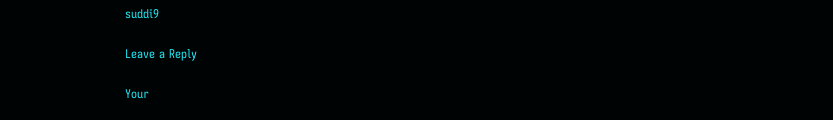suddi9

Leave a Reply

Your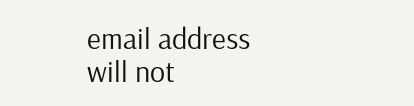email address will not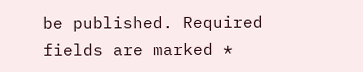be published. Required fields are marked *